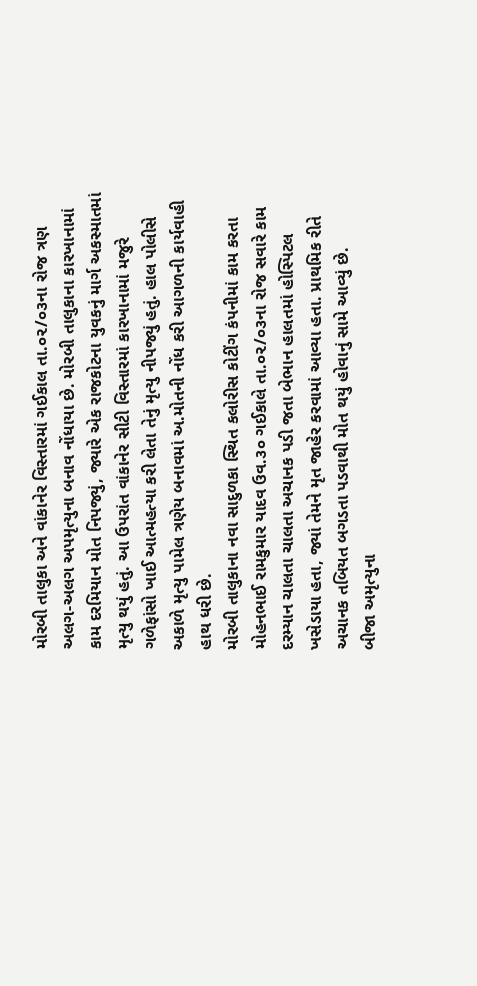મોરબી તાલુકા અને વાંકાનેર વિસ્તારમાં ગઈકાલ તા.૦૨/૦૩ના રોજ ત્રણ અલગ-અલગ અપમૃત્યુના બનાવ નોંધાયા છે. મોરબી તાલુકાના કારખાનામાં કામ દરમિયાન મોત નિપજ્યું, જ્યારે એક રાજકોટના યુવકનું માર્ગ અકસ્માતમાં મૃત્યુ થયું હતું. આ ઉપરાંત વાંકાનેર સીટી વિસ્તારમાં કારખાનામાં મજુરે ગળેફાંસો ખાઈ આત્મહત્યા કરી લેતા તેનું મૃત્યુ નીપજ્યું હતું. હાલ પોલીસે અકાળે મૃત્યુ પામેલ ત્રણેય બનાવમાં અ.મોતની નોંધ કરી આગળની કાર્યવાહી હાથ ધરી છે.
મોરબી તાલુકાના નવા સાદુળકા સ્થિત કલોરીસ કોટીંગ કંપનીમાં કામ કરતા મોહનભાઈ રામકુમાર યાદવ ઉવ.૩૦ ગઈકાલે તા.૦૨/૦૩ના રોજ સવારે કામ દરમ્યાન ચાલતા ચાલતા અચાનક પડી જતા બેભાન હાલતમાં હોસ્પિટલ ખસેડાયા હતા, જ્યાં તેમને મૃત જાહેર કરવામાં આવ્યા હતા. પ્રાથમિક રીતે અચાનક તબિયત બગડતા પડવાથી મોત થયું હોવાનું સામે આવ્યું છે.
બીજા અમૃત્યુના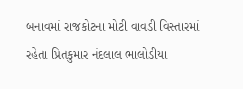બનાવમાં રાજકોટના મોટી વાવડી વિસ્તારમાં રહેતા પ્રિતકુમાર નંદલાલ ભાલોડીયા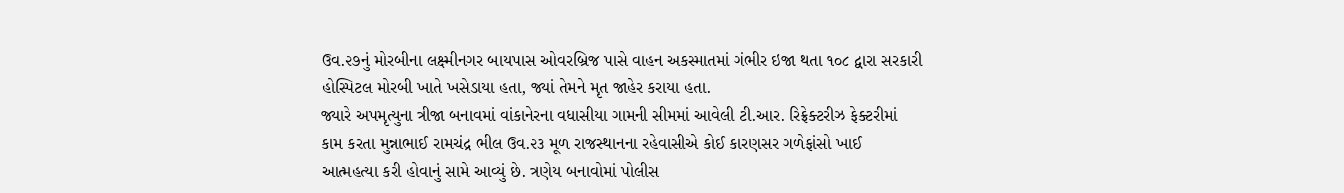ઉવ.૨૭નું મોરબીના લક્ષ્મીનગર બાયપાસ ઓવરબ્રિજ પાસે વાહન અકસ્માતમાં ગંભીર ઇજા થતા ૧૦૮ દ્વારા સરકારી હોસ્પિટલ મોરબી ખાતે ખસેડાયા હતા, જ્યાં તેમને મૃત જાહેર કરાયા હતા.
જ્યારે અપમૃત્યુના ત્રીજા બનાવમાં વાંકાનેરના વધાસીયા ગામની સીમમાં આવેલી ટી.આર. રિફ્રેક્ટરીઝ ફેક્ટરીમાં કામ કરતા મુન્નાભાઈ રામચંદ્ર ભીલ ઉવ.૨૩ મૂળ રાજસ્થાનના રહેવાસીએ કોઈ કારણસર ગળેફાંસો ખાઈ આત્મહત્યા કરી હોવાનું સામે આવ્યું છે. ત્રણેય બનાવોમાં પોલીસ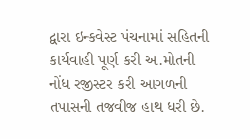દ્વારા ઇન્કવેસ્ટ પંચનામાં સહિતની કાર્યવાહી પૂર્ણ કરી અ.મોતની નોંધ રજીસ્ટર કરી આગળની તપાસની તજવીજ હાથ ધરી છે.